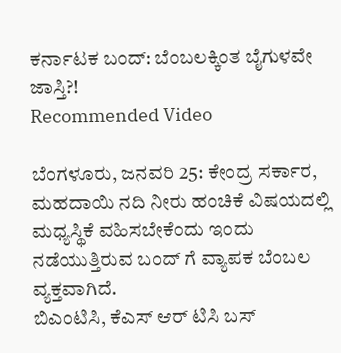ಕರ್ನಾಟಕ ಬಂದ್: ಬೆಂಬಲಕ್ಕಿಂತ ಬೈಗುಳವೇ ಜಾಸ್ತಿ?!
Recommended Video

ಬೆಂಗಳೂರು, ಜನವರಿ 25: ಕೇಂದ್ರ ಸರ್ಕಾರ, ಮಹದಾಯಿ ನದಿ ನೀರು ಹಂಚಿಕೆ ವಿಷಯದಲ್ಲಿ ಮಧ್ಯಸ್ಥಿಕೆ ವಹಿಸಬೇಕೆಂದು ಇಂದು ನಡೆಯುತ್ತಿರುವ ಬಂದ್ ಗೆ ವ್ಯಾಪಕ ಬೆಂಬಲ ವ್ಯಕ್ತವಾಗಿದೆ.
ಬಿಎಂಟಿಸಿ, ಕೆಎಸ್ ಆರ್ ಟಿಸಿ ಬಸ್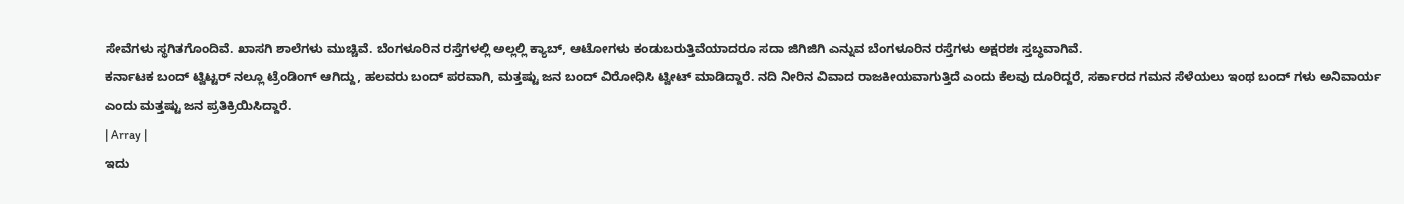ಸೇವೆಗಳು ಸ್ಥಗಿತಗೊಂದಿವೆ. ಖಾಸಗಿ ಶಾಲೆಗಳು ಮುಚ್ಚಿವೆ. ಬೆಂಗಳೂರಿನ ರಸ್ತೆಗಳಲ್ಲಿ ಅಲ್ಲಲ್ಲಿ ಕ್ಯಾಬ್, ಆಟೋಗಳು ಕಂಡುಬರುತ್ತಿವೆಯಾದರೂ ಸದಾ ಜಿಗಿಜಿಗಿ ಎನ್ನುವ ಬೆಂಗಳೂರಿನ ರಸ್ತೆಗಳು ಅಕ್ಷರಶಃ ಸ್ತಬ್ಧವಾಗಿವೆ.
ಕರ್ನಾಟಕ ಬಂದ್ ಟ್ವಿಟ್ಟರ್ ನಲ್ಲೂ ಟ್ರೆಂಡಿಂಗ್ ಆಗಿದ್ದು, ಹಲವರು ಬಂದ್ ಪರವಾಗಿ, ಮತ್ತಷ್ಟು ಜನ ಬಂದ್ ವಿರೋಧಿಸಿ ಟ್ವೀಟ್ ಮಾಡಿದ್ದಾರೆ. ನದಿ ನೀರಿನ ವಿವಾದ ರಾಜಕೀಯವಾಗುತ್ತಿದೆ ಎಂದು ಕೆಲವು ದೂರಿದ್ದರೆ, ಸರ್ಕಾರದ ಗಮನ ಸೆಳೆಯಲು ಇಂಥ ಬಂದ್ ಗಳು ಅನಿವಾರ್ಯ ಎಂದು ಮತ್ತಷ್ಟು ಜನ ಪ್ರತಿಕ್ರಿಯಿಸಿದ್ದಾರೆ.
| Array |
ಇದು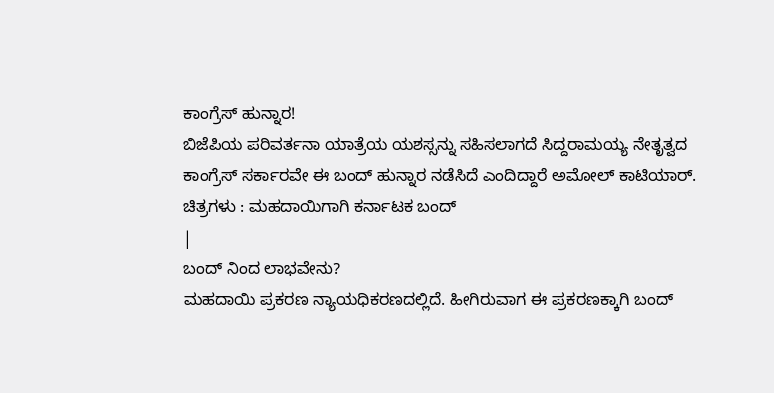ಕಾಂಗ್ರೆಸ್ ಹುನ್ನಾರ!
ಬಿಜೆಪಿಯ ಪರಿವರ್ತನಾ ಯಾತ್ರೆಯ ಯಶಸ್ಸನ್ನು ಸಹಿಸಲಾಗದೆ ಸಿದ್ದರಾಮಯ್ಯ ನೇತೃತ್ವದ ಕಾಂಗ್ರೆಸ್ ಸರ್ಕಾರವೇ ಈ ಬಂದ್ ಹುನ್ನಾರ ನಡೆಸಿದೆ ಎಂದಿದ್ದಾರೆ ಅಮೋಲ್ ಕಾಟಿಯಾರ್.
ಚಿತ್ರಗಳು : ಮಹದಾಯಿಗಾಗಿ ಕರ್ನಾಟಕ ಬಂದ್
|
ಬಂದ್ ನಿಂದ ಲಾಭವೇನು?
ಮಹದಾಯಿ ಪ್ರಕರಣ ನ್ಯಾಯಧಿಕರಣದಲ್ಲಿದೆ. ಹೀಗಿರುವಾಗ ಈ ಪ್ರಕರಣಕ್ಕಾಗಿ ಬಂದ್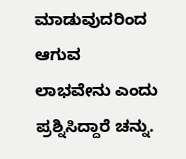ಮಾಡುವುದರಿಂದ ಆಗುವ ಲಾಭವೇನು ಎಂದು ಪ್ರಶ್ನಿಸಿದ್ದಾರೆ ಚನ್ನು.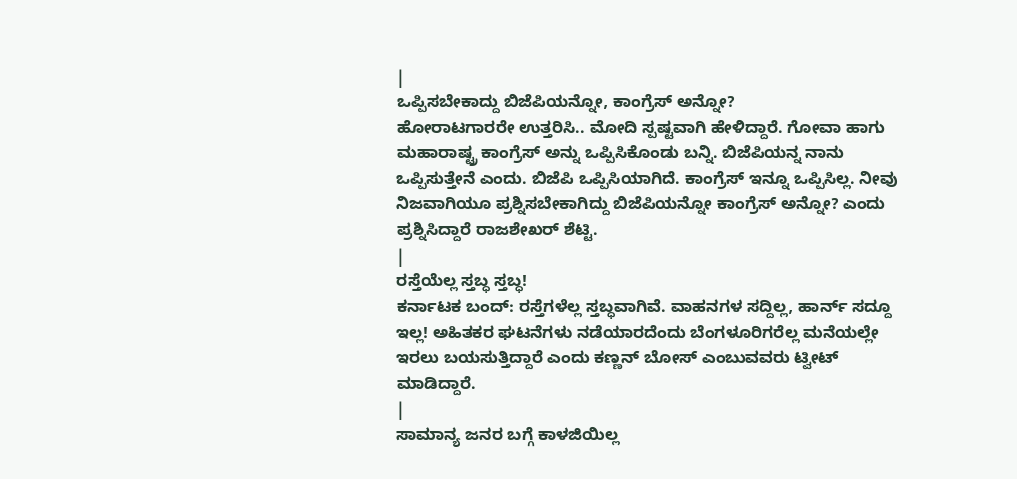|
ಒಪ್ಪಿಸಬೇಕಾದ್ದು ಬಿಜೆಪಿಯನ್ನೋ, ಕಾಂಗ್ರೆಸ್ ಅನ್ನೋ?
ಹೋರಾಟಗಾರರೇ ಉತ್ತರಿಸಿ.. ಮೋದಿ ಸ್ಪಷ್ಟವಾಗಿ ಹೇಳಿದ್ದಾರೆ. ಗೋವಾ ಹಾಗು ಮಹಾರಾಷ್ಟ್ರ ಕಾಂಗ್ರೆಸ್ ಅನ್ನು ಒಪ್ಪಿಸಿಕೊಂಡು ಬನ್ನಿ. ಬಿಜೆಪಿಯನ್ನ ನಾನು ಒಪ್ಪಿಸುತ್ತೇನೆ ಎಂದು. ಬಿಜೆಪಿ ಒಪ್ಪಿಸಿಯಾಗಿದೆ. ಕಾಂಗ್ರೆಸ್ ಇನ್ನೂ ಒಪ್ಪಿಸಿಲ್ಲ. ನೀವು ನಿಜವಾಗಿಯೂ ಪ್ರಶ್ನಿಸಬೇಕಾಗಿದ್ದು ಬಿಜೆಪಿಯನ್ನೋ ಕಾಂಗ್ರೆಸ್ ಅನ್ನೋ? ಎಂದು ಪ್ರಶ್ನಿಸಿದ್ದಾರೆ ರಾಜಶೇಖರ್ ಶೆಟ್ಟಿ.
|
ರಸ್ತೆಯೆಲ್ಲ ಸ್ತಬ್ಧ ಸ್ತಬ್ಧ!
ಕರ್ನಾಟಕ ಬಂದ್: ರಸ್ತೆಗಳೆಲ್ಲ ಸ್ತಬ್ಧವಾಗಿವೆ. ವಾಹನಗಳ ಸದ್ದಿಲ್ಲ, ಹಾರ್ನ್ ಸದ್ದೂ ಇಲ್ಲ! ಅಹಿತಕರ ಘಟನೆಗಳು ನಡೆಯಾರದೆಂದು ಬೆಂಗಳೂರಿಗರೆಲ್ಲ ಮನೆಯಲ್ಲೇ ಇರಲು ಬಯಸುತ್ತಿದ್ದಾರೆ ಎಂದು ಕಣ್ಣನ್ ಬೋಸ್ ಎಂಬುವವರು ಟ್ವೀಟ್ ಮಾಡಿದ್ದಾರೆ.
|
ಸಾಮಾನ್ಯ ಜನರ ಬಗ್ಗೆ ಕಾಳಜಿಯಿಲ್ಲ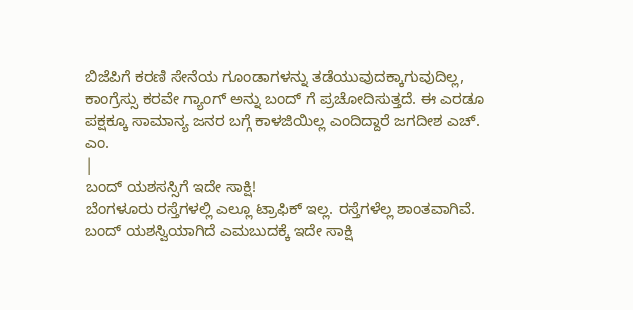ಬಿಜೆಪಿಗೆ ಕರಣಿ ಸೇನೆಯ ಗೂಂಡಾಗಳನ್ನು ತಡೆಯುವುದಕ್ಕಾಗುವುದಿಲ್ಲ, ಕಾಂಗ್ರೆಸ್ಸು ಕರವೇ ಗ್ಯಾಂಗ್ ಅನ್ನು ಬಂದ್ ಗೆ ಪ್ರಚೋದಿಸುತ್ತದೆ. ಈ ಎರಡೂ ಪಕ್ಷಕ್ಕೂ ಸಾಮಾನ್ಯ ಜನರ ಬಗ್ಗೆ ಕಾಳಜಿಯಿಲ್ಲ ಎಂದಿದ್ದಾರೆ ಜಗದೀಶ ಎಚ್. ಎಂ.
|
ಬಂದ್ ಯಶಸಸ್ಸಿಗೆ ಇದೇ ಸಾಕ್ಷಿ!
ಬೆಂಗಳೂರು ರಸ್ತೆಗಳಲ್ಲಿ ಎಲ್ಲೂ ಟ್ರಾಫಿಕ್ ಇಲ್ಲ. ರಸ್ತೆಗಳೆಲ್ಲ ಶಾಂತವಾಗಿವೆ. ಬಂದ್ ಯಶಸ್ವಿಯಾಗಿದೆ ಎಮಬುದಕ್ಕೆ ಇದೇ ಸಾಕ್ಷಿ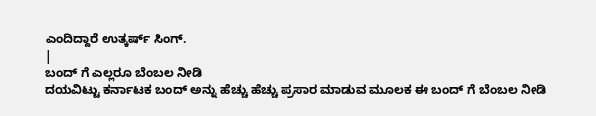ಎಂದಿದ್ದಾರೆ ಉತ್ಕರ್ಷ್ ಸಿಂಗ್.
|
ಬಂದ್ ಗೆ ಎಲ್ಲರೂ ಬೆಂಬಲ ನೀಡಿ
ದಯವಿಟ್ಟು ಕರ್ನಾಟಕ ಬಂದ್ ಅನ್ನು ಹೆಚ್ಚು ಹೆಚ್ಚು ಪ್ರಸಾರ ಮಾಡುವ ಮೂಲಕ ಈ ಬಂದ್ ಗೆ ಬೆಂಬಲ ನೀಡಿ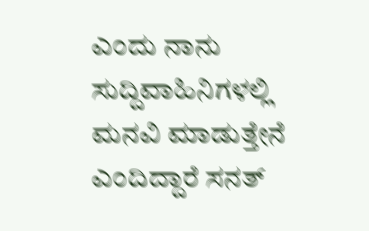ಎಂದು ನಾನು ಸುದ್ದಿವಾಹಿನಿಗಳಲ್ಲಿ ಮನವಿ ಮಾಡುತ್ತೇನೆ ಎಂದಿದ್ದಾರೆ ಸನತ್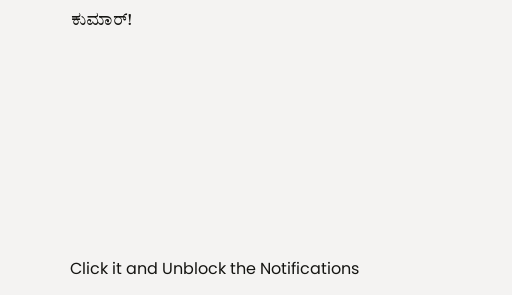ಕುಮಾರ್!











Click it and Unblock the Notifications